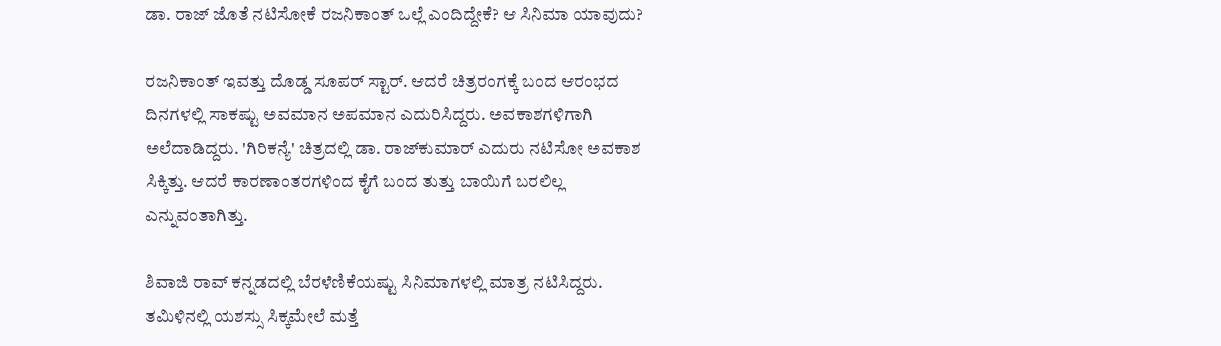ಡಾ. ರಾಜ್‌ ಜೊತೆ ನಟಿಸೋಕೆ ರಜನಿಕಾಂತ್ ಒಲ್ಲೆ ಎಂದಿದ್ದೇಕೆ? ಆ ಸಿನಿಮಾ ಯಾವುದು?

ರಜನಿಕಾಂತ್ ಇವತ್ತು ದೊಡ್ಡ ಸೂಪರ್ ಸ್ಟಾರ್. ಆದರೆ ಚಿತ್ರರಂಗಕ್ಕೆ ಬಂದ ಆರಂಭದ ದಿನಗಳಲ್ಲಿ ಸಾಕಷ್ಟು ಅವಮಾನ ಅಪಮಾನ ಎದುರಿಸಿದ್ದರು. ಅವಕಾಶಗಳಿಗಾಗಿ ಅಲೆದಾಡಿದ್ದರು. 'ಗಿರಿಕನ್ಯೆ' ಚಿತ್ರದಲ್ಲಿ ಡಾ. ರಾಜ್‌ಕುಮಾರ್ ಎದುರು ನಟಿಸೋ ಅವಕಾಶ ಸಿಕ್ಕಿತ್ತು. ಆದರೆ ಕಾರಣಾಂತರಗಳಿಂದ ಕೈಗೆ ಬಂದ ತುತ್ತು ಬಾಯಿಗೆ ಬರಲಿಲ್ಲ ಎನ್ನುವಂತಾಗಿತ್ತು.

ಶಿವಾಜಿ ರಾವ್ ಕನ್ನಡದಲ್ಲಿ ಬೆರಳೆಣಿಕೆಯಷ್ಟು ಸಿನಿಮಾಗಳಲ್ಲಿ ಮಾತ್ರ ನಟಿಸಿದ್ದರು. ತಮಿಳಿನಲ್ಲಿ ಯಶಸ್ಸು ಸಿಕ್ಕಮೇಲೆ ಮತ್ತೆ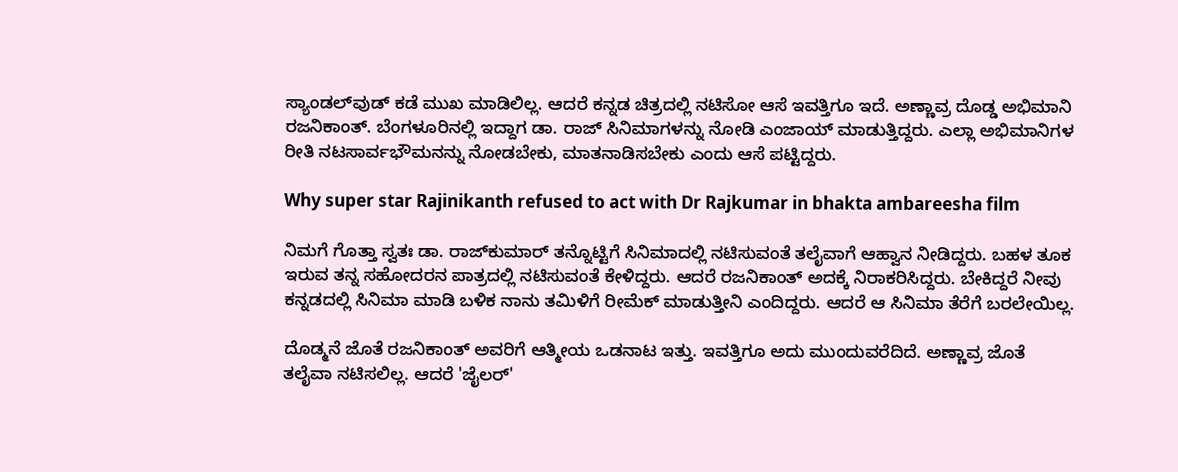ಸ್ಯಾಂಡಲ್‌ವುಡ್ ಕಡೆ ಮುಖ ಮಾಡಿಲಿಲ್ಲ. ಆದರೆ ಕನ್ನಡ ಚಿತ್ರದಲ್ಲಿ ನಟಿಸೋ ಆಸೆ ಇವತ್ತಿಗೂ ಇದೆ. ಅಣ್ಣಾವ್ರ ದೊಡ್ಡ ಅಭಿಮಾನಿ ರಜನಿಕಾಂತ್. ಬೆಂಗಳೂರಿನಲ್ಲಿ ಇದ್ದಾಗ ಡಾ. ರಾಜ್‌ ಸಿನಿಮಾಗಳನ್ನು ನೋಡಿ ಎಂಜಾಯ್ ಮಾಡುತ್ತಿದ್ದರು. ಎಲ್ಲಾ ಅಭಿಮಾನಿಗಳ ರೀತಿ ನಟಸಾರ್ವಭೌಮನನ್ನು ನೋಡಬೇಕು, ಮಾತನಾಡಿಸಬೇಕು ಎಂದು ಆಸೆ ಪಟ್ಟಿದ್ದರು.

Why super star Rajinikanth refused to act with Dr Rajkumar in bhakta ambareesha film

ನಿಮಗೆ ಗೊತ್ತಾ ಸ್ವತಃ ಡಾ. ರಾಜ್‌ಕುಮಾರ್ ತನ್ನೊಟ್ಟಿಗೆ ಸಿನಿಮಾದಲ್ಲಿ ನಟಿಸುವಂತೆ ತಲೈವಾಗೆ ಆಹ್ವಾನ ನೀಡಿದ್ದರು. ಬಹಳ ತೂಕ ಇರುವ ತನ್ನ ಸಹೋದರನ ಪಾತ್ರದಲ್ಲಿ ನಟಿಸುವಂತೆ ಕೇಳಿದ್ದರು. ಆದರೆ ರಜನಿಕಾಂತ್ ಅದಕ್ಕೆ ನಿರಾಕರಿಸಿದ್ದರು. ಬೇಕಿದ್ದರೆ ನೀವು ಕನ್ನಡದಲ್ಲಿ ಸಿನಿಮಾ ಮಾಡಿ ಬಳಿಕ ನಾನು ತಮಿಳಿಗೆ ರೀಮೆಕ್ ಮಾಡುತ್ತೀನಿ ಎಂದಿದ್ದರು. ಆದರೆ ಆ ಸಿನಿಮಾ ತೆರೆಗೆ ಬರಲೇಯಿಲ್ಲ.

ದೊಡ್ಮನೆ ಜೊತೆ ರಜನಿಕಾಂತ್ ಅವರಿಗೆ ಆತ್ಮೀಯ ಒಡನಾಟ ಇತ್ತು. ಇವತ್ತಿಗೂ ಅದು ಮುಂದುವರೆದಿದೆ. ಅಣ್ಣಾವ್ರ ಜೊತೆ ತಲೈವಾ ನಟಿಸಲಿಲ್ಲ. ಆದರೆ 'ಜೈಲರ್'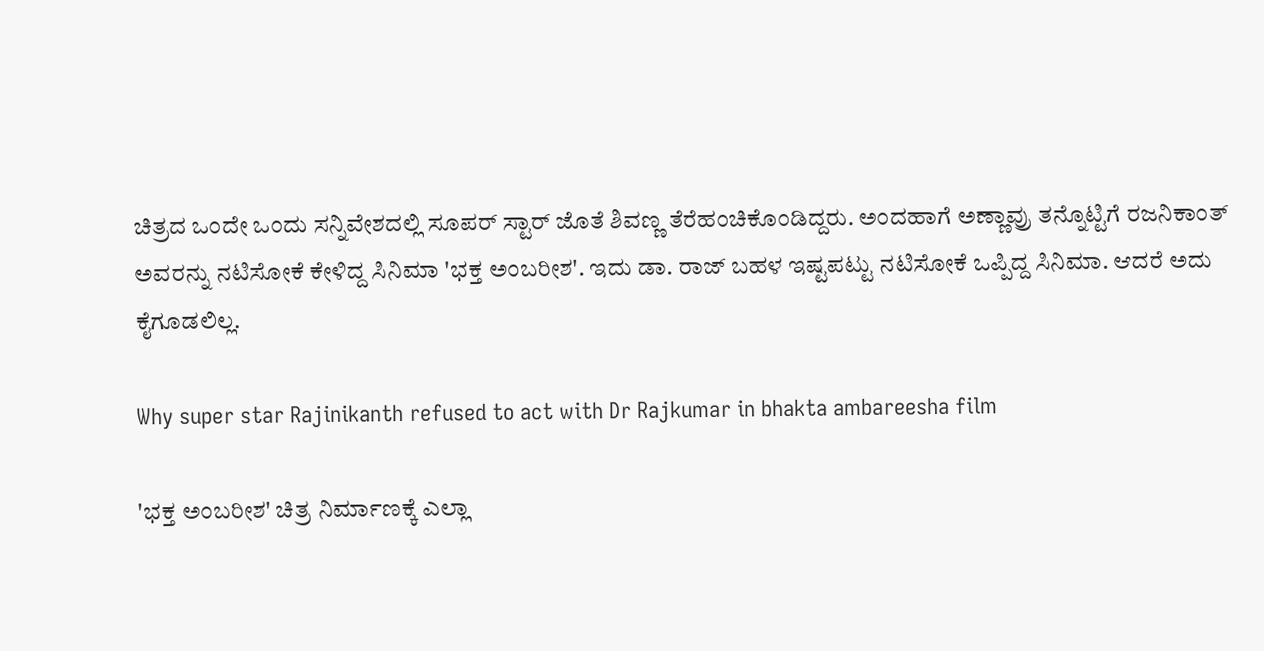ಚಿತ್ರದ ಒಂದೇ ಒಂದು ಸನ್ನಿವೇಶದಲ್ಲಿ ಸೂಪರ್ ಸ್ಟಾರ್ ಜೊತೆ ಶಿವಣ್ಣ ತೆರೆಹಂಚಿಕೊಂಡಿದ್ದರು. ಅಂದಹಾಗೆ ಅಣ್ಣಾವ್ರು ತನ್ನೊಟ್ಟಿಗೆ ರಜನಿಕಾಂತ್ ಅವರನ್ನು ನಟಿಸೋಕೆ ಕೇಳಿದ್ದ ಸಿನಿಮಾ 'ಭಕ್ತ ಅಂಬರೀಶ'. ಇದು ಡಾ. ರಾಜ್‌ ಬಹಳ ಇಷ್ಟಪಟ್ಟು ನಟಿಸೋಕೆ ಒಪ್ಪಿದ್ದ ಸಿನಿಮಾ. ಆದರೆ ಅದು ಕೈಗೂಡಲಿಲ್ಲ.

Why super star Rajinikanth refused to act with Dr Rajkumar in bhakta ambareesha film

'ಭಕ್ತ ಅಂಬರೀಶ' ಚಿತ್ರ ನಿರ್ಮಾಣಕ್ಕೆ ಎಲ್ಲಾ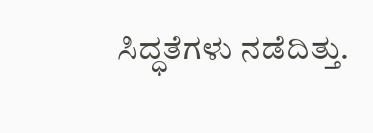ಸಿದ್ಧತೆಗಳು ನಡೆದಿತ್ತು.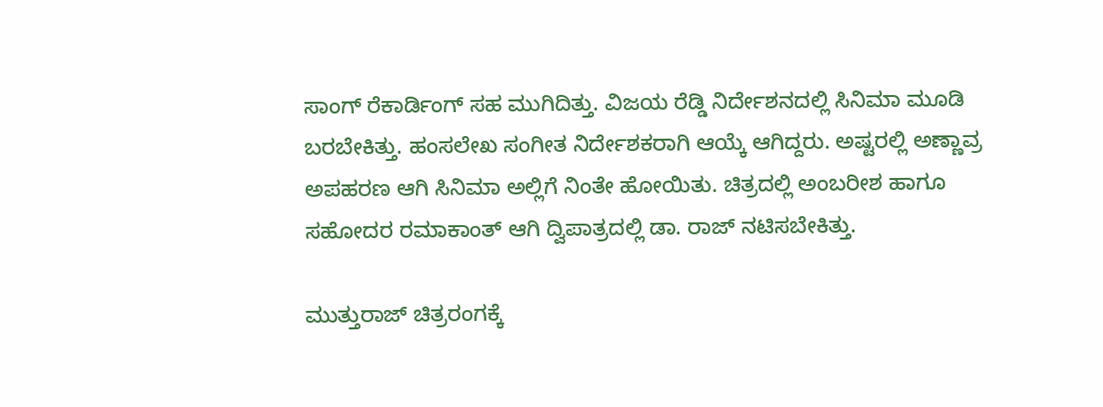ಸಾಂಗ್ ರೆಕಾರ್ಡಿಂಗ್ ಸಹ ಮುಗಿದಿತ್ತು. ವಿಜಯ ರೆಡ್ಡಿ ನಿರ್ದೇಶನದಲ್ಲಿ ಸಿನಿಮಾ ಮೂಡಿ ಬರಬೇಕಿತ್ತು. ಹಂಸಲೇಖ ಸಂಗೀತ ನಿರ್ದೇಶಕರಾಗಿ ಆಯ್ಕೆ ಆಗಿದ್ದರು. ಅಷ್ಟರಲ್ಲಿ ಅಣ್ಣಾವ್ರ ಅಪಹರಣ ಆಗಿ ಸಿನಿಮಾ ಅಲ್ಲಿಗೆ ನಿಂತೇ ಹೋಯಿತು. ಚಿತ್ರದಲ್ಲಿ ಅಂಬರೀಶ ಹಾಗೂ ಸಹೋದರ ರಮಾಕಾಂತ್ ಆಗಿ ದ್ವಿಪಾತ್ರದಲ್ಲಿ ಡಾ. ರಾಜ್ ನಟಿಸಬೇಕಿತ್ತು.

ಮುತ್ತುರಾಜ್ ಚಿತ್ರರಂಗಕ್ಕೆ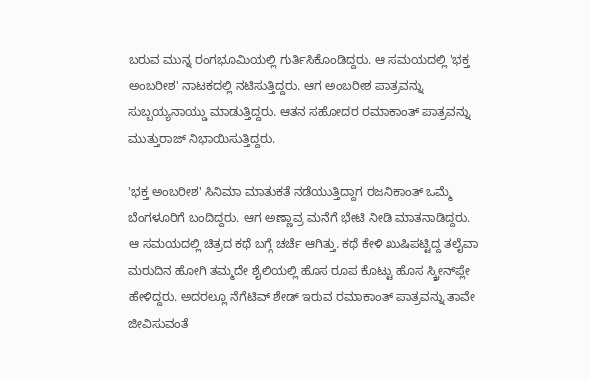ಬರುವ ಮುನ್ನ ರಂಗಭೂಮಿಯಲ್ಲಿ ಗುರ್ತಿಸಿಕೊಂಡಿದ್ದರು. ಆ ಸಮಯದಲ್ಲಿ 'ಭಕ್ತ ಅಂಬರೀಶ' ನಾಟಕದಲ್ಲಿ ನಟಿಸುತ್ತಿದ್ದರು. ಆಗ ಅಂಬರೀಶ ಪಾತ್ರವನ್ನು ಸುಬ್ಬಯ್ಯನಾಯ್ಡು ಮಾಡುತ್ತಿದ್ದರು. ಆತನ ಸಹೋದರ ರಮಾಕಾಂತ್ ಪಾತ್ರವನ್ನು ಮುತ್ತುರಾಜ್ ನಿಭಾಯಿಸುತ್ತಿದ್ದರು.

'ಭಕ್ತ ಅಂಬರೀಶ' ಸಿನಿಮಾ ಮಾತುಕತೆ ನಡೆಯುತ್ತಿದ್ದಾಗ ರಜನಿಕಾಂತ್ ಒಮ್ಮೆ ಬೆಂಗಳೂರಿಗೆ ಬಂದಿದ್ದರು. ಆಗ ಅಣ್ಣಾವ್ರ ಮನೆಗೆ ಭೇಟಿ ನೀಡಿ ಮಾತನಾಡಿದ್ದರು. ಆ ಸಮಯದಲ್ಲಿ ಚಿತ್ರದ ಕಥೆ ಬಗ್ಗೆ ಚರ್ಚೆ ಆಗಿತ್ತು. ಕಥೆ ಕೇಳಿ ಖುಷಿಪಟ್ಟಿದ್ದ ತಲೈವಾ ಮರುದಿನ ಹೋಗಿ ತಮ್ಮದೇ ಶೈಲಿಯಲ್ಲಿ ಹೊಸ ರೂಪ ಕೊಟ್ಟು ಹೊಸ ಸ್ಕ್ರೀನ್‌ಪ್ಲೇ ಹೇಳಿದ್ದರು. ಅದರಲ್ಲೂ ನೆಗೆಟಿವ್ ಶೇಡ್ ಇರುವ ರಮಾಕಾಂತ್ ಪಾತ್ರವನ್ನು ತಾವೇ ಜೀವಿಸುವಂತೆ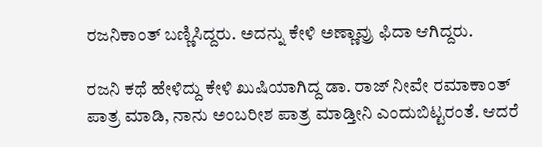ರಜನಿಕಾಂತ್ ಬಣ್ಣಿಸಿದ್ದರು. ಅದನ್ನು ಕೇಳಿ ಅಣ್ಣಾವ್ರು ಫಿದಾ ಆಗಿದ್ದರು.

ರಜನಿ ಕಥೆ ಹೇಳಿದ್ದು ಕೇಳಿ ಖುಷಿಯಾಗಿದ್ದ ಡಾ. ರಾಜ್‌ ನೀವೇ ರಮಾಕಾಂತ್ ಪಾತ್ರ ಮಾಡಿ, ನಾನು ಅಂಬರೀಶ ಪಾತ್ರ ಮಾಡ್ತೀನಿ ಎಂದುಬಿಟ್ಟರಂತೆ. ಆದರೆ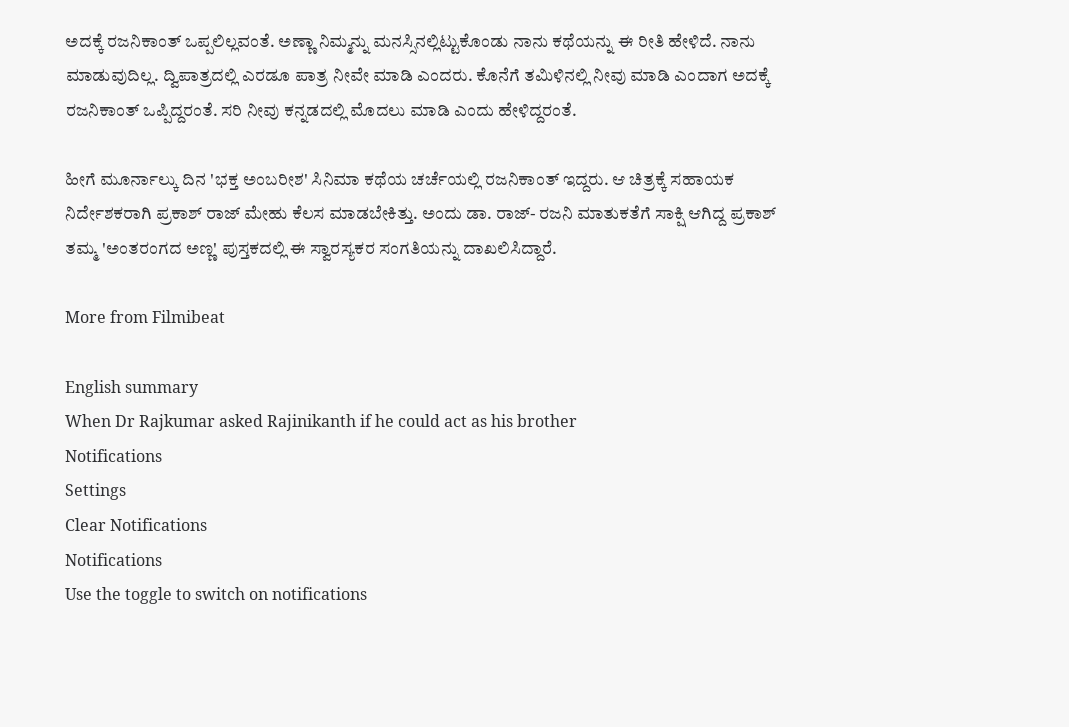ಅದಕ್ಕೆ ರಜನಿಕಾಂತ್ ಒಪ್ಪಲಿಲ್ಲವಂತೆ. ಅಣ್ಣಾ ನಿಮ್ಮನ್ನು ಮನಸ್ಸಿನಲ್ಲಿಟ್ಟುಕೊಂಡು ನಾನು ಕಥೆಯನ್ನು ಈ ರೀತಿ ಹೇಳಿದೆ. ನಾನು ಮಾಡುವುದಿಲ್ಲ. ದ್ವಿಪಾತ್ರದಲ್ಲಿ ಎರಡೂ ಪಾತ್ರ ನೀವೇ ಮಾಡಿ ಎಂದರು. ಕೊನೆಗೆ ತಮಿಳಿನಲ್ಲಿ ನೀವು ಮಾಡಿ ಎಂದಾಗ ಅದಕ್ಕೆ ರಜನಿಕಾಂತ್ ಒಪ್ಪಿದ್ದರಂತೆ. ಸರಿ ನೀವು ಕನ್ನಡದಲ್ಲಿ ಮೊದಲು ಮಾಡಿ ಎಂದು ಹೇಳಿದ್ದರಂತೆ.

ಹೀಗೆ ಮೂರ್ನಾಲ್ಕು ದಿನ 'ಭಕ್ತ ಅಂಬರೀಶ' ಸಿನಿಮಾ ಕಥೆಯ ಚರ್ಚೆಯಲ್ಲಿ ರಜನಿಕಾಂತ್ ಇದ್ದರು. ಆ ಚಿತ್ರಕ್ಕೆ ಸಹಾಯಕ ನಿರ್ದೇಶಕರಾಗಿ ಪ್ರಕಾಶ್ ರಾಜ್ ಮೇಹು ಕೆಲಸ ಮಾಡಬೇಕಿತ್ತು. ಅಂದು ಡಾ. ರಾಜ್‌- ರಜನಿ ಮಾತುಕತೆಗೆ ಸಾಕ್ಷಿ ಆಗಿದ್ದ ಪ್ರಕಾಶ್ ತಮ್ಮ 'ಅಂತರಂಗದ ಅಣ್ಣ' ಪುಸ್ತಕದಲ್ಲಿ ಈ ಸ್ವಾರಸ್ಯಕರ ಸಂಗತಿಯನ್ನು ದಾಖಲಿಸಿದ್ದಾರೆ.

More from Filmibeat

English summary
When Dr Rajkumar asked Rajinikanth if he could act as his brother
Notifications
Settings
Clear Notifications
Notifications
Use the toggle to switch on notifications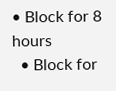• Block for 8 hours
  • Block for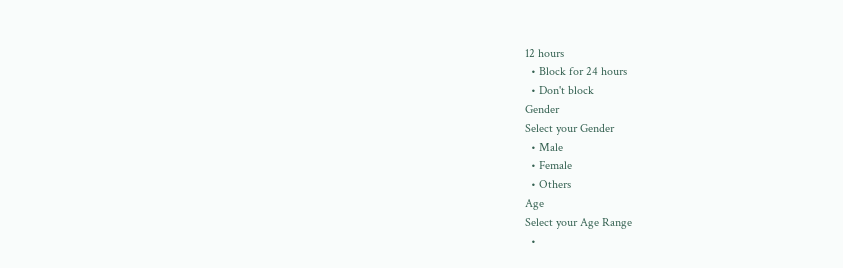12 hours
  • Block for 24 hours
  • Don't block
Gender
Select your Gender
  • Male
  • Female
  • Others
Age
Select your Age Range
  •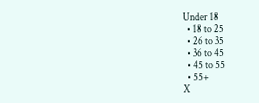Under 18
  • 18 to 25
  • 26 to 35
  • 36 to 45
  • 45 to 55
  • 55+
X